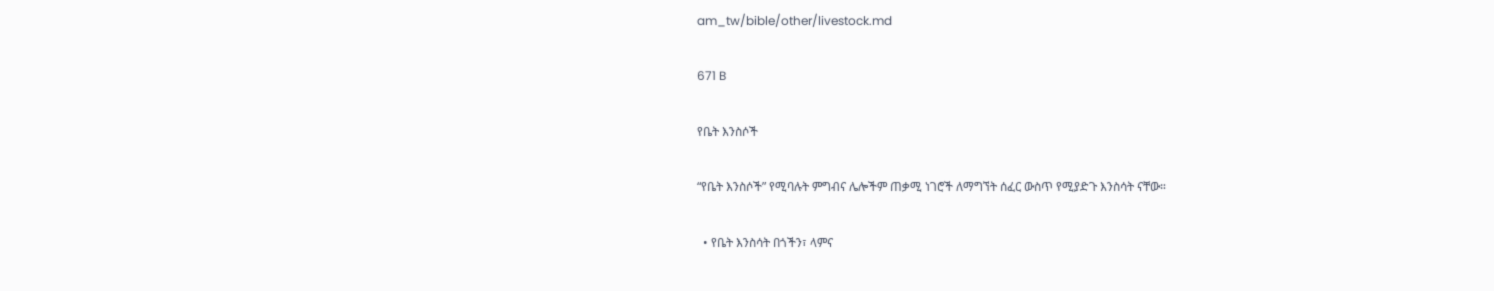am_tw/bible/other/livestock.md

671 B

የቤት እንስሶች

“የቤት እንስሶች” የሚባሉት ምግብና ሌሎችም ጠቃሚ ነገሮች ለማግኘት ሰፈር ውስጥ የሚያድጉ እንስሳት ናቸው።

  • የቤት እንስሳት በጎችን፣ ላምና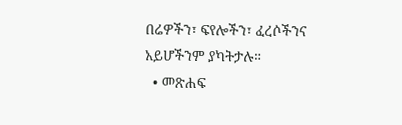በሬዎችን፣ ፍየሎችን፣ ፈረሶችንና አይሆችንም ያካትታሉ።
  • መጽሐፍ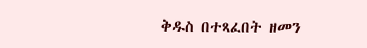ቅዱስ በተጻፈበት ዘመን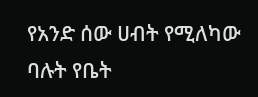የአንድ ሰው ሀብት የሚለካው ባሉት የቤት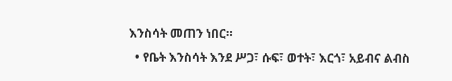እንስሳት መጠን ነበር።
  • የቤት እንስሳት እንደ ሥጋ፣ ሱፍ፣ ወተት፣ እርጎ፣ አይብና ልብስ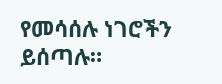የመሳሰሉ ነገሮችን ይሰጣሉ።